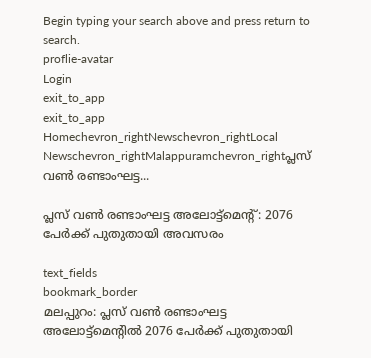Begin typing your search above and press return to search.
proflie-avatar
Login
exit_to_app
exit_to_app
Homechevron_rightNewschevron_rightLocal Newschevron_rightMalappuramchevron_rightപ്ലസ് വൺ രണ്ടാംഘട്ട...

പ്ലസ് വൺ രണ്ടാംഘട്ട അലോട്ട്മെന്‍റ്: 2076 പേർക്ക് പുതുതായി അവസരം

text_fields
bookmark_border
മലപ്പുറം: പ്ലസ് വണ്‍ രണ്ടാംഘട്ട അലോട്ട്‌മെന്‍റില്‍ 2076 പേര്‍ക്ക് പുതുതായി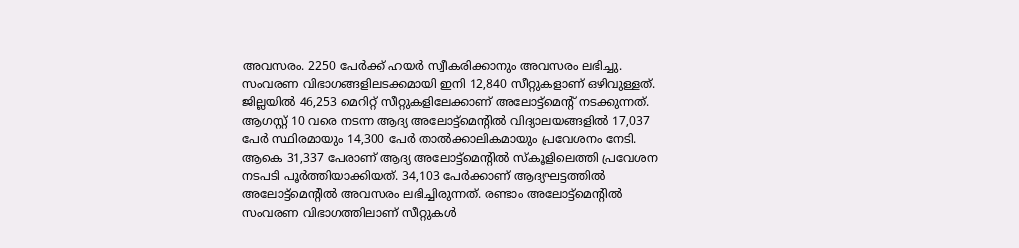അവസരം. 2250 പേര്‍ക്ക് ഹയര്‍ സ്വീകരിക്കാനും അവസരം ലഭിച്ചു. സംവരണ വിഭാഗങ്ങളിലടക്കമായി ഇനി 12,840 സീറ്റുകളാണ് ഒഴിവുള്ളത്. ജില്ലയില്‍ 46,253 മെറിറ്റ് സീറ്റുകളിലേക്കാണ് അലോട്ട്‌മെന്‍റ് നടക്കുന്നത്. ആഗസ്റ്റ് 10 വരെ നടന്ന ആദ്യ അലോട്ട്‌മെന്‍റില്‍ വിദ്യാലയങ്ങളില്‍ 17,037 പേര്‍ സ്ഥിരമായും 14,300 പേര്‍ താൽക്കാലികമായും പ്രവേശനം നേടി. ആകെ 31,337 പേരാണ് ആദ്യ അലോട്ട്‌മെന്‍റില്‍ സ്കൂളിലെത്തി പ്രവേശന നടപടി പൂര്‍ത്തിയാക്കിയത്. 34,103 പേര്‍ക്കാണ് ആദ്യഘട്ടത്തില്‍ അലോട്ട്‌മെന്‍റിൽ അവസരം ലഭിച്ചിരുന്നത്. രണ്ടാം അലോട്ട്‌മെന്‍റില്‍ സംവരണ വിഭാഗത്തിലാണ് സീറ്റുകള്‍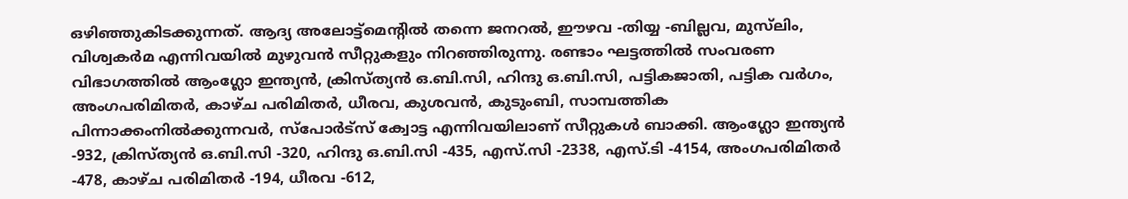ഒഴിഞ്ഞുകിടക്കുന്നത്. ആദ്യ അലോട്ട്‌മെന്‍റില്‍ തന്നെ ജനറല്‍, ഈഴവ -തിയ്യ -ബില്ലവ, മുസ്‌ലിം, വിശ്വകര്‍മ എന്നിവയില്‍ മുഴുവന്‍ സീറ്റുകളും നിറഞ്ഞിരുന്നു. രണ്ടാം ഘട്ടത്തില്‍ സംവരണ വിഭാഗത്തില്‍ ആംഗ്ലോ ഇന്ത്യന്‍, ക്രിസ്ത്യൻ ഒ.ബി.സി, ഹിന്ദു ഒ.ബി.സി, പട്ടികജാതി, പട്ടിക വര്‍ഗം, അംഗപരിമിതര്‍, കാഴ്ച പരിമിതര്‍, ധീരവ, കുശവന്‍, കുടുംബി, സാമ്പത്തിക പിന്നാക്കംനില്‍ക്കുന്നവര്‍, സ്പോര്‍ട്സ് ക്വോട്ട എന്നിവയിലാണ് സീറ്റുകള്‍ ബാക്കി. ആംഗ്ലോ ഇന്ത്യന്‍ -932, ക്രിസ്ത്യൻ ഒ.ബി.സി -320, ഹിന്ദു ഒ.ബി.സി -435, എസ്.സി -2338, എസ്.ടി -4154, അംഗപരിമിതര്‍ -478, കാഴ്ച പരിമിതര്‍ -194, ധീരവ -612,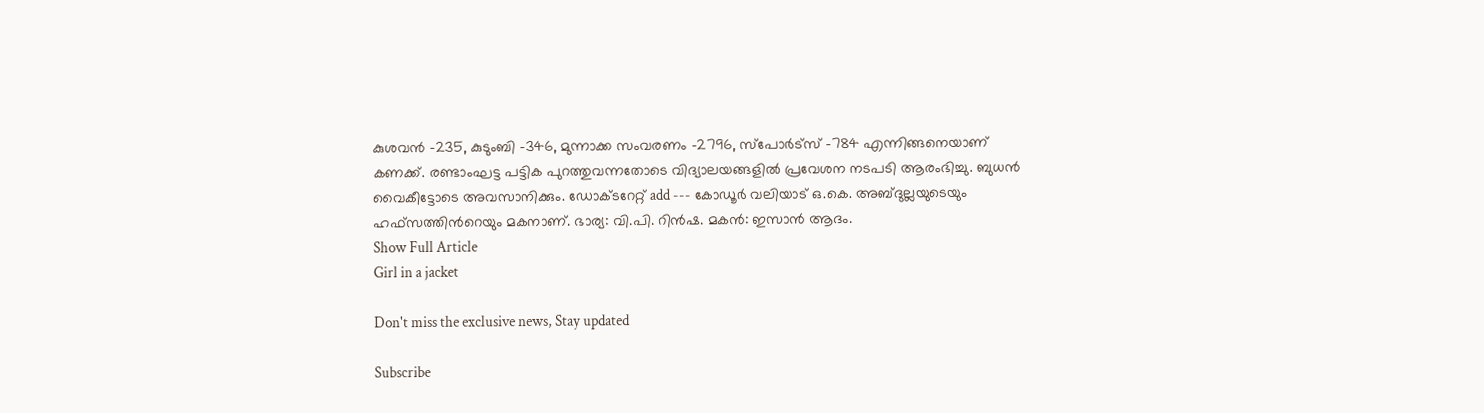കുശവന്‍ -235, കുടുംബി -346, മുന്നാക്ക സംവരണം -2796, സ്പോര്‍ട്‌സ് -784 എന്നിങ്ങനെയാണ് കണക്ക്. രണ്ടാംഘട്ട പട്ടിക പുറത്തുവന്നതോടെ വിദ്യാലയങ്ങളില്‍ പ്രവേശന നടപടി ആരംഭിച്ചു. ബുധൻ വൈകീട്ടോടെ അവസാനിക്കും. ഡോക്ടറേറ്റ് add --- കോഡൂർ വലിയാട് ഒ.കെ. അബ്ദുല്ലയുടെയും ഹഫ്‌സത്തിന്‍റെയും മകനാണ്. ഭാര്യ: വി.പി. റിൻഷ. മകൻ: ഇസാൻ ആദം.
Show Full Article
Girl in a jacket

Don't miss the exclusive news, Stay updated

Subscribe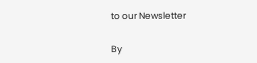to our Newsletter

By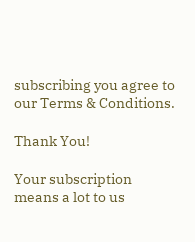subscribing you agree to our Terms & Conditions.

Thank You!

Your subscription means a lot to us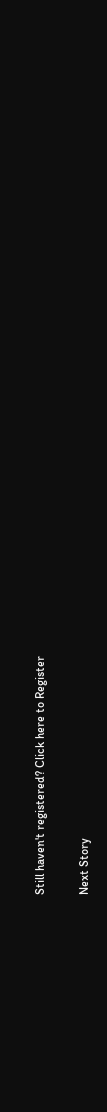Still haven't registered? Click here to Register

Next Story